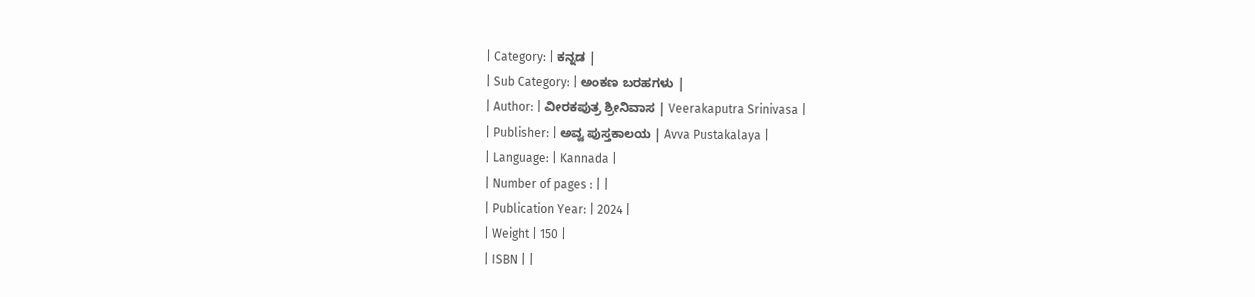| Category: | ಕನ್ನಡ |
| Sub Category: | ಅಂಕಣ ಬರಹಗಳು |
| Author: | ವೀರಕಪುತ್ರ ಶ್ರೀನಿವಾಸ | Veerakaputra Srinivasa |
| Publisher: | ಅವ್ವ ಪುಸ್ತಕಾಲಯ | Avva Pustakalaya |
| Language: | Kannada |
| Number of pages : | |
| Publication Year: | 2024 |
| Weight | 150 |
| ISBN | |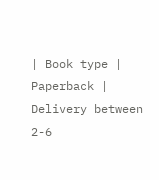| Book type | Paperback |
Delivery between 2-6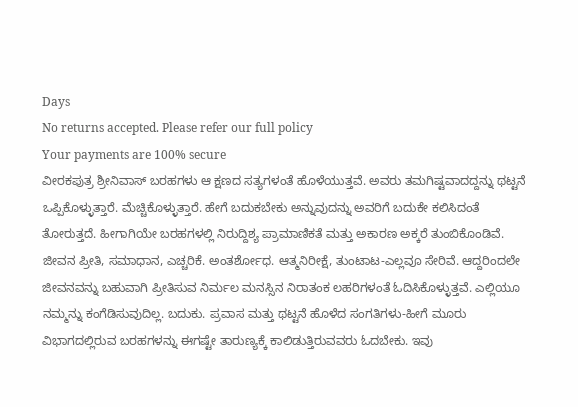Days
No returns accepted. Please refer our full policy
Your payments are 100% secure
ವೀರಕಪುತ್ರ ಶ್ರೀನಿವಾಸ್ ಬರಹಗಳು ಆ ಕ್ಷಣದ ಸತ್ಯಗಳಂತೆ ಹೊಳೆಯುತ್ತವೆ. ಅವರು ತಮಗಿಷ್ಟವಾದದ್ದನ್ನು ಥಟ್ಟನೆ ಒಪ್ಪಿಕೊಳ್ಳುತ್ತಾರೆ. ಮೆಚ್ಚಿಕೊಳ್ಳುತ್ತಾರೆ. ಹೇಗೆ ಬದುಕಬೇಕು ಅನ್ನುವುದನ್ನು ಅವರಿಗೆ ಬದುಕೇ ಕಲಿಸಿದಂತೆ ತೋರುತ್ತದೆ. ಹೀಗಾಗಿಯೇ ಬರಹಗಳಲ್ಲಿ ನಿರುದ್ದಿಶ್ಯ ಪ್ರಾಮಾಣಿಕತೆ ಮತ್ತು ಅಕಾರಣ ಅಕ್ಕರೆ ತುಂಬಿಕೊಂಡಿವೆ. ಜೀವನ ಪ್ರೀತಿ, ಸಮಾಧಾನ, ಎಚ್ಚರಿಕೆ. ಅಂತರ್ಶೋಧ. ಆತ್ಮನಿರೀಕ್ಷೆ, ತುಂಟಾಟ-ಎಲ್ಲವೂ ಸೇರಿವೆ. ಆದ್ದರಿಂದಲೇ ಜೀವನವನ್ನು ಬಹುವಾಗಿ ಪ್ರೀತಿಸುವ ನಿರ್ಮಲ ಮನಸ್ಸಿನ ನಿರಾತಂಕ ಲಹರಿಗಳಂತೆ ಓದಿಸಿಕೊಳ್ಳುತ್ತವೆ. ಎಲ್ಲಿಯೂ ನಮ್ಮನ್ನು ಕಂಗೆಡಿಸುವುದಿಲ್ಲ. ಬದುಕು. ಪ್ರವಾಸ ಮತ್ತು ಥಟ್ಟನೆ ಹೊಳೆದ ಸಂಗತಿಗಳು-ಹೀಗೆ ಮೂರು ವಿಭಾಗದಲ್ಲಿರುವ ಬರಹಗಳನ್ನು ಈಗಷ್ಟೇ ತಾರುಣ್ಯಕ್ಕೆ ಕಾಲಿಡುತ್ತಿರುವವರು ಓದಬೇಕು. ಇವು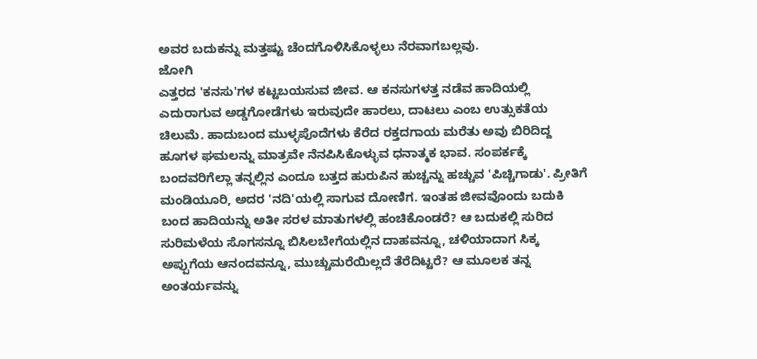ಅವರ ಬದುಕನ್ನು ಮತ್ತಷ್ಟು ಚೆಂದಗೊಳಿಸಿಕೊಳ್ಳಲು ನೆರವಾಗಬಲ್ಲವು.
ಜೋಗಿ
ಎತ್ತರದ 'ಕನಸು'ಗಳ ಕಟ್ಟಬಯಸುವ ಜೀವ. ಆ ಕನಸುಗಳತ್ತ ನಡೆವ ಹಾದಿಯಲ್ಲಿ ಎದುರಾಗುವ ಅಡ್ಡಗೋಡೆಗಳು ಇರುವುದೇ ಹಾರಲು, ದಾಟಲು ಎಂಬ ಉತ್ಸುಕತೆಯ ಚಿಲುಮೆ. ಹಾದುಬಂದ ಮುಳ್ಳಪೊದೆಗಳು ಕೆರೆದ ರಕ್ತದಗಾಯ ಮರೆತು ಅವು ಬಿರಿದಿದ್ದ ಹೂಗಳ ಘಮಲನ್ನು ಮಾತ್ರವೇ ನೆನಪಿಸಿಕೊಳ್ಳುವ ಧನಾತ್ಮಕ ಭಾವ. ಸಂಪರ್ಕಕ್ಕೆ ಬಂದವರಿಗೆಲ್ಲಾ ತನ್ನಲ್ಲಿನ ಎಂದೂ ಬತ್ತದ ಹುರುಪಿನ ಹುಚ್ಚನ್ನು ಹಚ್ಚುವ 'ಪಿಚ್ಚಿಗಾಡು'. ಪ್ರೀತಿಗೆ ಮಂಡಿಯೂರಿ, ಅದರ 'ನದಿ'ಯಲ್ಲಿ ಸಾಗುವ ದೋಣಿಗ. ಇಂತಹ ಜೀವವೊಂದು ಬದುಕಿ ಬಂದ ಹಾದಿಯನ್ನು ಅತೀ ಸರಳ ಮಾತುಗಳಲ್ಲಿ ಹಂಚಿಕೊಂಡರೆ? ಆ ಬದುಕಲ್ಲಿ ಸುರಿದ ಸುರಿಮಳೆಯ ಸೊಗಸನ್ನೂ ಬಿಸಿಲಬೇಗೆಯಲ್ಲಿನ ದಾಹವನ್ನೂ, ಚಳಿಯಾದಾಗ ಸಿಕ್ಕ ಅಪ್ಪುಗೆಯ ಆನಂದವನ್ನೂ, ಮುಚ್ಚುಮರೆಯಿಲ್ಲದೆ ತೆರೆದಿಟ್ಟರೆ? ಆ ಮೂಲಕ ತನ್ನ ಅಂತರ್ಯವನ್ನು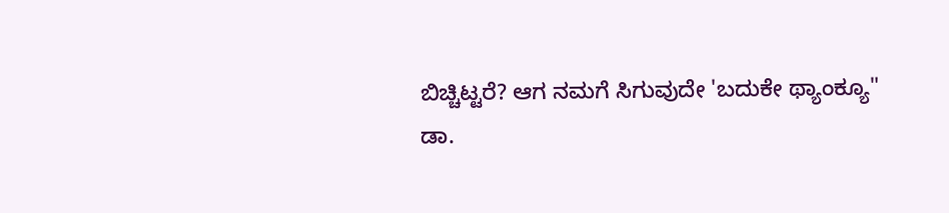ಬಿಚ್ಚಿಟ್ಟರೆ? ಆಗ ನಮಗೆ ಸಿಗುವುದೇ 'ಬದುಕೇ ಥ್ಯಾಂಕ್ಯೂ"
ಡಾ.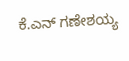ಕೆ.ಎನ್ ಗಣೇಶಯ್ಯ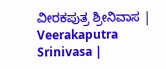ವೀರಕಪುತ್ರ ಶ್ರೀನಿವಾಸ | Veerakaputra Srinivasa |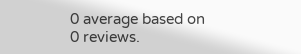0 average based on 0 reviews.